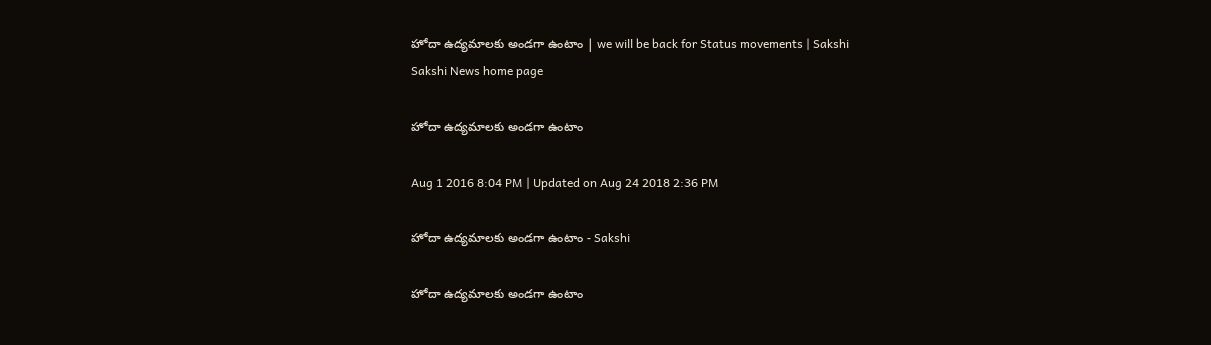హోదా ఉద్యమాలకు అండగా ఉంటాం | we will be back for Status movements | Sakshi
Sakshi News home page

హోదా ఉద్యమాలకు అండగా ఉంటాం

Aug 1 2016 8:04 PM | Updated on Aug 24 2018 2:36 PM

హోదా ఉద్యమాలకు అండగా ఉంటాం - Sakshi

హోదా ఉద్యమాలకు అండగా ఉంటాం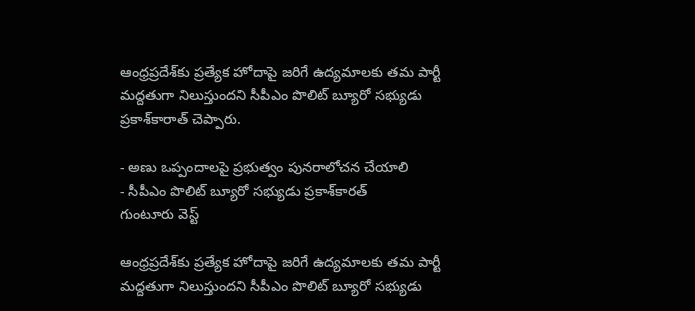ఆంధ్రప్రదేశ్‌కు ప్రత్యేక హోదాపై జరిగే ఉద్యమాలకు తమ పార్టీ మద్దతుగా నిలుస్తుందని సీపీఎం పొలిట్ బ్యూరో సభ్యుడు ప్రకాశ్‌కారాత్ చెప్పారు.

- అణు ఒప్పందాలపై ప్రభుత్వం పునరాలోచన చేయాలి
- సీపీఎం పొలిట్ బ్యూరో సభ్యుడు ప్రకాశ్‌కారత్
గుంటూరు వెస్ట్

ఆంధ్రప్రదేశ్‌కు ప్రత్యేక హోదాపై జరిగే ఉద్యమాలకు తమ పార్టీ మద్దతుగా నిలుస్తుందని సీపీఎం పొలిట్ బ్యూరో సభ్యుడు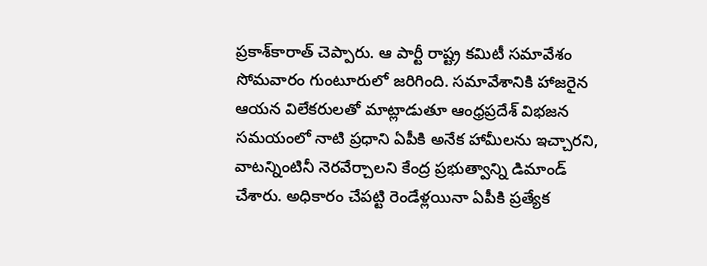ప్రకాశ్‌కారాత్ చెప్పారు. ఆ పార్టీ రాష్ట్ర కమిటీ సమావేశం సోమవారం గుంటూరులో జరిగింది. సమావేశానికి హాజరైన ఆయన విలేకరులతో మాట్లాడుతూ ఆంధ్రప్రదేశ్ విభజన సమయంలో నాటి ప్రధాని ఏపీకి అనేక హామీలను ఇచ్చారని, వాటన్నింటినీ నెరవేర్చాలని కేంద్ర ప్రభుత్వాన్ని డిమాండ్ చేశారు. అధికారం చేపట్టి రెండేళ్లయినా ఏపీకి ప్రత్యేక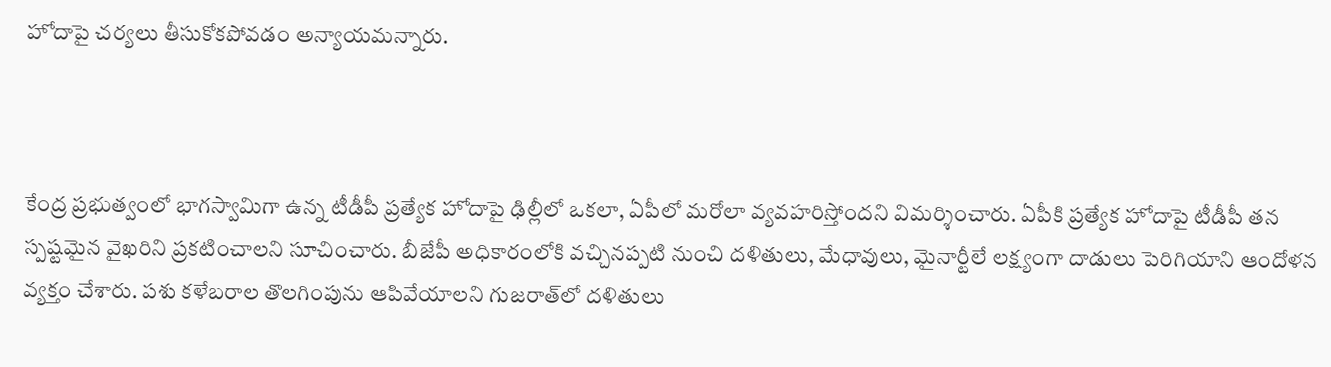హోదాపై చర్యలు తీసుకోకపోవడం అన్యాయమన్నారు.



కేంద్ర ప్రభుత్వంలో భాగస్వామిగా ఉన్న టీడీపీ ప్రత్యేక హోదాపై ఢిల్లీలో ఒకలా, ఏపీలో మరోలా వ్యవహరిస్తోందని విమర్శించారు. ఏపీకి ప్రత్యేక హోదాపై టీడీపీ తన స్పష్టమైన వైఖరిని ప్రకటించాలని సూచించారు. బీజేపీ అధికారంలోకి వచ్చినప్పటి నుంచి దళితులు, మేధావులు, మైనార్టీలే లక్ష్యంగా దాడులు పెరిగియాని ఆందోళన వ్యక్తం చేశారు. పశు కళేబరాల తొలగింపును ఆపివేయాలని గుజరాత్‌లో దళితులు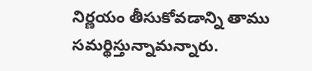నిర్ణయం తీసుకోవడాన్ని తాము సమర్థిస్తున్నామన్నారు.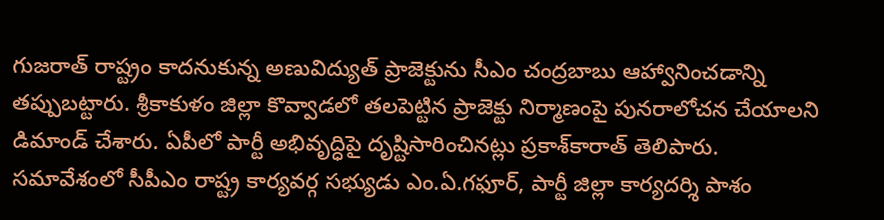గుజరాత్ రాష్ట్రం కాదనుకున్న అణువిద్యుత్ ప్రాజెక్టును సీఎం చంద్రబాబు ఆహ్వానించడాన్ని తప్పుబట్టారు. శ్రీకాకుళం జిల్లా కొవ్వాడలో తలపెట్టిన ప్రాజెక్టు నిర్మాణంపై పునరాలోచన చేయాలని డిమాండ్ చేశారు. ఏపీలో పార్టీ అభివృద్ధిపై దృష్టిసారించినట్లు ప్రకాశ్‌కారాత్ తెలిపారు. సమావేశంలో సీపీఎం రాష్ట్ర కార్యవర్గ సభ్యుడు ఎం.ఏ.గఫూర్, పార్టీ జిల్లా కార్యదర్శి పాశం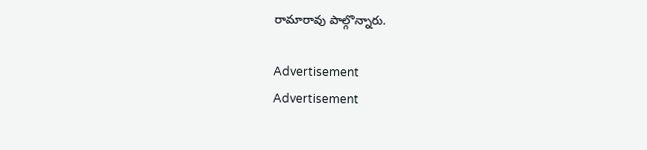రామారావు పాల్గొన్నారు.

Advertisement
Advertisement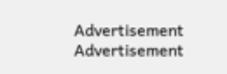Advertisement
Advertisement